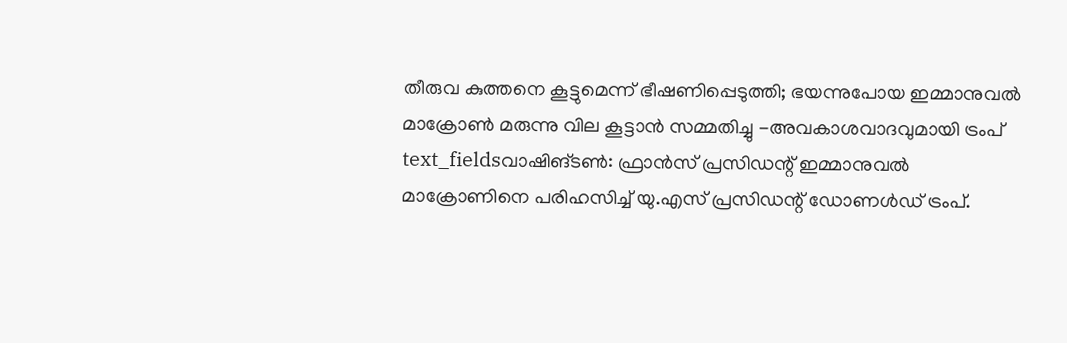തീരുവ കുത്തനെ കൂട്ടുമെന്ന് ഭീഷണിപ്പെടുത്തി; ഭയന്നുപോയ ഇമ്മാനുവൽ മാക്രോൺ മരുന്നു വില കൂട്ടാൻ സമ്മതിച്ചു -അവകാശവാദവുമായി ട്രംപ്
text_fieldsവാഷിങ്ടൺ: ഫ്രാൻസ് പ്രസിഡന്റ് ഇമ്മാനുവൽ മാക്രോണിനെ പരിഹസിച്ച് യു.എസ് പ്രസിഡന്റ് ഡോണൾഡ് ട്രംപ്.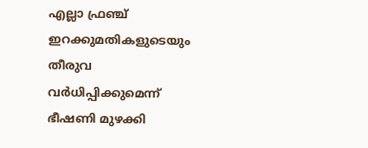എല്ലാ ഫ്രഞ്ച് ഇറക്കുമതികളുടെയും തീരുവ വർധിപ്പിക്കുമെന്ന് ഭീഷണി മുഴക്കി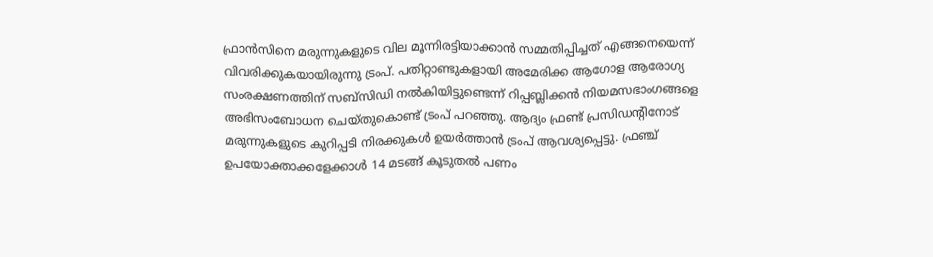ഫ്രാൻസിനെ മരുന്നുകളുടെ വില മൂന്നിരട്ടിയാക്കാൻ സമ്മതിപ്പിച്ചത് എങ്ങനെയെന്ന് വിവരിക്കുകയായിരുന്നു ട്രംപ്. പതിറ്റാണ്ടുകളായി അമേരിക്ക ആഗോള ആരോഗ്യ സംരക്ഷണത്തിന് സബ്സിഡി നൽകിയിട്ടുണ്ടെന്ന് റിപ്പബ്ലിക്കൻ നിയമസഭാംഗങ്ങളെ അഭിസംബോധന ചെയ്തുകൊണ്ട് ട്രംപ് പറഞ്ഞു. ആദ്യം ഫ്രണ്ട് പ്രസിഡന്റിനോട് മരുന്നുകളുടെ കുറിപ്പടി നിരക്കുകൾ ഉയർത്താൻ ട്രംപ് ആവശ്യപ്പെട്ടു. ഫ്രഞ്ച് ഉപയോക്താക്കളേക്കാൾ 14 മടങ്ങ് കൂടുതൽ പണം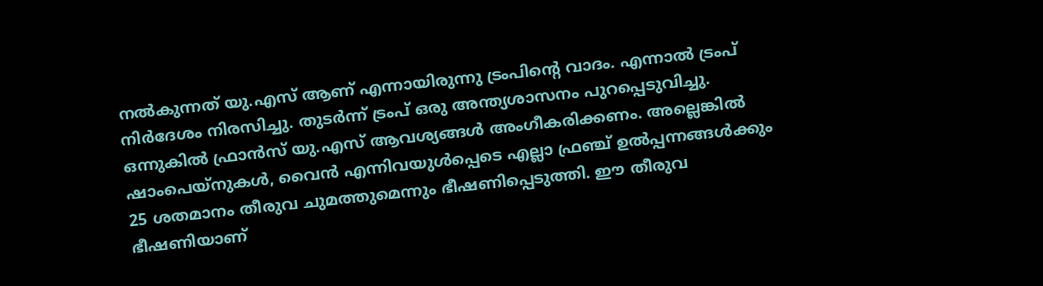നൽകുന്നത് യു.എസ് ആണ് എന്നായിരുന്നു ട്രംപിന്റെ വാദം. എന്നാൽ ട്രംപ് നിർദേശം നിരസിച്ചു. തുടർന്ന് ട്രംപ് ഒരു അന്ത്യശാസനം പുറപ്പെടുവിച്ചു. ഒന്നുകിൽ ഫ്രാൻസ് യു.എസ് ആവശ്യങ്ങൾ അംഗീകരിക്കണം. അല്ലെങ്കിൽ ഷാംപെയ്നുകൾ, വൈൻ എന്നിവയുൾപ്പെടെ എല്ലാ ഫ്രഞ്ച് ഉൽപ്പന്നങ്ങൾക്കും 25 ശതമാനം തീരുവ ചുമത്തുമെന്നും ഭീഷണിപ്പെടുത്തി. ഈ തീരുവ ഭീഷണിയാണ്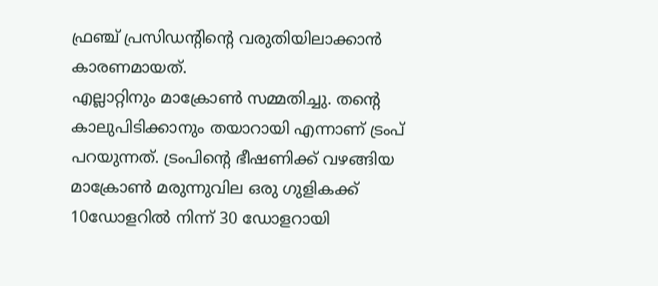ഫ്രഞ്ച് പ്രസിഡന്റിന്റെ വരുതിയിലാക്കാൻ കാരണമായത്.
എല്ലാറ്റിനും മാക്രോൺ സമ്മതിച്ചു. തന്റെ കാലുപിടിക്കാനും തയാറായി എന്നാണ് ട്രംപ് പറയുന്നത്. ട്രംപിന്റെ ഭീഷണിക്ക് വഴങ്ങിയ മാക്രോൺ മരുന്നുവില ഒരു ഗുളികക്ക് 10ഡോളറിൽ നിന്ന് 30 ഡോളറായി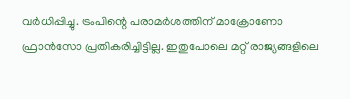വർധിപ്പിച്ചു. ട്രംപിന്റെ പരാമർശത്തിന് മാക്രോണോ ഫ്രാൻസോ പ്രതികരിച്ചിട്ടില്ല. ഇതുപോലെ മറ്റ് രാജ്യങ്ങളിലെ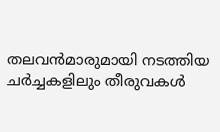തലവൻമാരുമായി നടത്തിയ ചർച്ചകളിലും തീരുവകൾ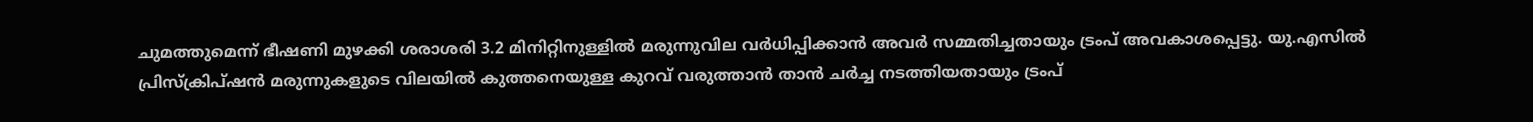ചുമത്തുമെന്ന് ഭീഷണി മുഴക്കി ശരാശരി 3.2 മിനിറ്റിനുള്ളിൽ മരുന്നുവില വർധിപ്പിക്കാൻ അവർ സമ്മതിച്ചതായും ട്രംപ് അവകാശപ്പെട്ടു. യു.എസിൽ പ്രിസ്ക്രിപ്ഷൻ മരുന്നുകളുടെ വിലയിൽ കുത്തനെയുള്ള കുറവ് വരുത്താൻ താൻ ചർച്ച നടത്തിയതായും ട്രംപ്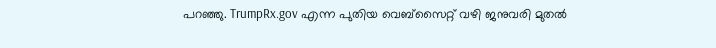പറഞ്ഞു. TrumpRx.gov എന്ന പുതിയ വെബ്സൈറ്റ് വഴി ജനുവരി മുതൽ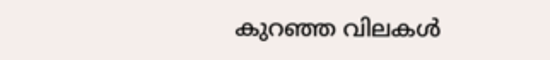കുറഞ്ഞ വിലകൾ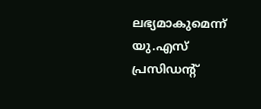ലഭ്യമാകുമെന്ന് യു.എസ് പ്രസിഡന്റ്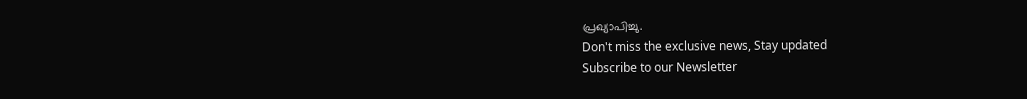പ്രഖ്യാപിച്ചു.
Don't miss the exclusive news, Stay updated
Subscribe to our Newsletter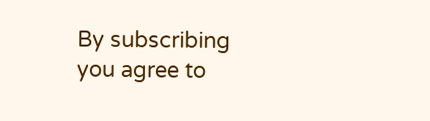By subscribing you agree to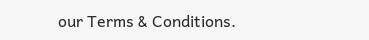our Terms & Conditions.